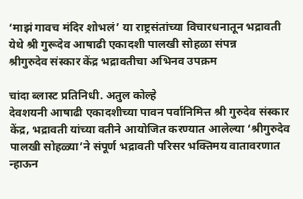‘माझं गावच मंदिर शोभलं’ या राष्ट्रसंतांच्या विचारधनातून भद्रावती येथे श्री गुरूदेव आषाढी एकादशी पालखी सोहळा संपन्न
श्रीगुरुदेव संस्कार केंद्र भद्रावतीचा अभिनव उपक्रम

चांदा ब्लास्ट प्रतिनिधी. अतुल कोल्हे
देवशयनी आषाढी एकादशीच्या पावन पर्वानिमित्त श्री गुरुदेव संस्कार केंद्र, भद्रावती यांच्या वतीने आयोजित करण्यात आलेल्या ‘श्रीगुरुदेव पालखी सोहळ्या’ने संपूर्ण भद्रावती परिसर भक्तिमय वातावरणात न्हाऊन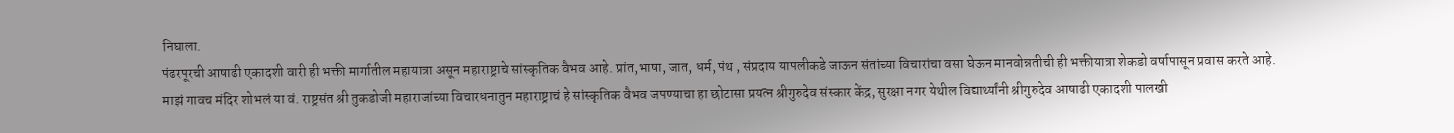निघाला.
पंढरपूरची आषाढी एकादशी वारी ही भक्ती मार्गातील महायात्रा असून महाराष्ट्राचे सांस्कृतिक वैभव आहे. प्रांत,भाषा, जात, धर्म, पंथ , संप्रदाय यापलीकडे जाऊन संतांच्या विचारांचा वसा घेऊन मानवोन्नतीची ही भक्तीयात्रा शेकडो वर्षापासून प्रवास करते आहे.
माझं गावच मंदिर शोभलं या वं. राष्ट्रसंत श्री तुकडोजी महाराजांच्या विचारधनातुन महाराष्ट्राचं हे सांस्कृतिक वैभव जपण्याचा हा छोटासा प्रयत्न श्रीगुरुदेव संस्कार केंद्र, सुरक्षा नगर येथील विद्यार्थ्यांनी श्रीगुरुदेव आषाढी एकादशी पालखी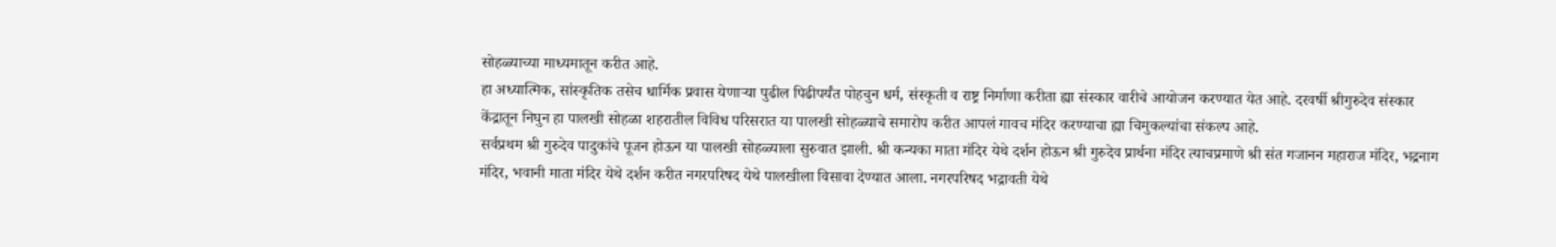सोहळ्याच्या माध्यमातून करीत आहे.
हा अध्यात्मिक, सांस्कृतिक तसेच धार्मिक प्रवास येणाऱ्या पुढील पिढीपर्यंत पोहचुन धर्म, संस्कृती व राष्ट्र निर्माणा करीता ह्या संस्कार वारीचे आयोजन करण्यात येत आहे. दरवर्षी श्रीगुरुदेव संस्कार केंद्रातून निघुन हा पालखी सोहळा शहरातील विविध परिसरात या पालखी सोहळ्याचे समारोप करीत आपलं गावच मंदिर करण्याचा ह्या चिमुकल्यांचा संकल्प आहे.
सर्वप्रथम श्री गुरुदेव पादुकांचे पूजन होऊन या पालखी सोहळ्याला सुरुवात झाली. श्री कन्यका माता मंदिर येथे दर्शन होऊन श्री गुरुदेव प्रार्थना मंदिर त्याचप्रमाणे श्री संत गजानन महाराज मंदिर, भद्रनाग मंदिर, भवानी माता मंदिर येथे दर्शन करीत नगरपरिषद येथे पालखीला विसावा देण्यात आला. नगरपरिषद भद्रावती येथे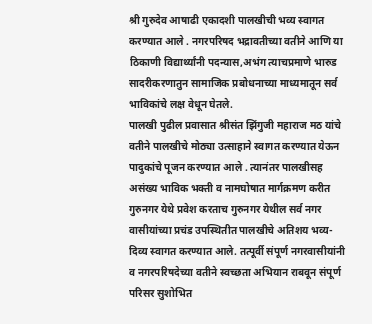श्री गुरुदेव आषाढी एकादशी पालखीची भव्य स्वागत करण्यात आले . नगरपरिषद भद्रावतीच्या वतीने आणि या ठिकाणी विद्यार्थ्यांनी पदन्यास,अभंग त्याचप्रमाणे भारुड सादरीकरणातुन सामाजिक प्रबोधनाच्या माध्यमातून सर्व भाविकांचे लक्ष वेधून घेतले.
पालखी पुढील प्रवासात श्रीसंत झिंगुजी महाराज मठ यांचे वतीने पालखीचे मोठ्या उत्साहाने स्वागत करण्यात येऊन पादुकांचे पूजन करण्यात आले . त्यानंतर पालखीसह असंख्य भाविक भक्ती व नामघोषात मार्गक्रमण करीत गुरुनगर येथे प्रवेश करताच गुरुनगर येथील सर्व नगर वासीयांच्या प्रचंड उपस्थितीत पालखीचे अतिशय भव्य- दिव्य स्वागत करण्यात आले. तत्पूर्वी संपूर्ण नगरवासीयांनी व नगरपरिषदेच्या वतीने स्वच्छता अभियान राबवून संपूर्ण परिसर सुशोभित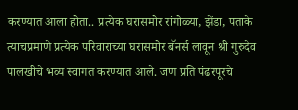करण्यात आला होता.. प्रत्येक घरासमोर रांगोळ्या, झेंडा, पताके त्याचप्रमाणे प्रत्येक परिवाराच्या घरासमोर बॅनर्स लावून श्री गुरुदेव पालखीचे भव्य स्वागत करण्यात आले. जण प्रति पंढरपूरचे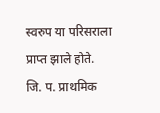स्वरुप या परिसराला प्राप्त झाले होते.
जि. प. प्राथमिक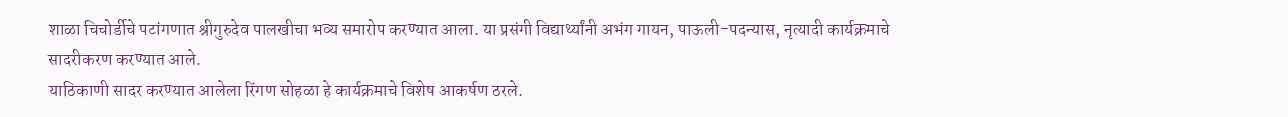शाळा चिचोर्डीचे पटांगणात श्रीगुरुदेव पालखीचा भव्य समारोप करण्यात आला. या प्रसंगी विद्यार्थ्यांनी अभंग गायन, पाऊली-पदन्यास, नृत्यादी कार्यक्रमाचे सादरीकरण करण्यात आले.
याठिकाणी सादर करण्यात आलेला रिंगण सोहळा हे कार्यक्रमाचे विशेष आकर्षण ठरले.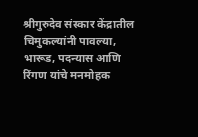श्रीगुरुदेव संस्कार केंद्रातील चिमुकल्यांनी पावल्या, भारूड, पदन्यास आणि रिंगण यांचे मनमोहक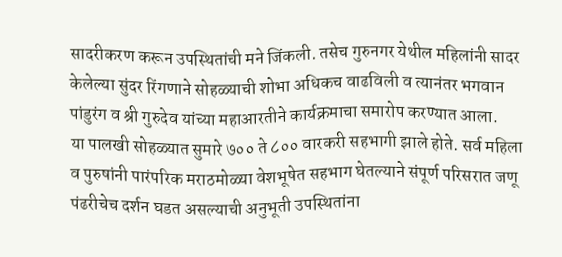सादरीकरण करून उपस्थितांची मने जिंकली. तसेच गुरुनगर येथील महिलांनी सादर केलेल्या सुंदर रिंगणाने सोहळ्याची शोभा अधिकच वाढविली व त्यानंतर भगवान पांडुरंग व श्री गुरुदेव यांच्या महाआरतीने कार्यक्रमाचा समारोप करण्यात आला.
या पालखी सोहळ्यात सुमारे ७०० ते ८०० वारकरी सहभागी झाले होते. सर्व महिला व पुरुषांनी पारंपरिक मराठमोळ्या वेशभूषेत सहभाग घेतल्याने संपूर्ण परिसरात जणू पंढरीचेच दर्शन घडत असल्याची अनुभूती उपस्थितांना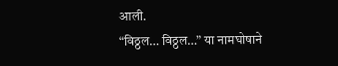आली.
“विठ्ठल… विठ्ठल…” या नामघोषाने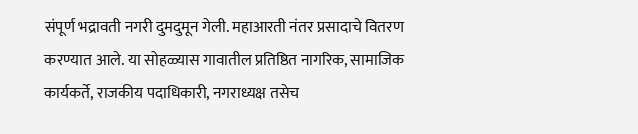संपूर्ण भद्रावती नगरी दुमदुमून गेली. महाआरती नंतर प्रसादाचे वितरण करण्यात आले. या सोहळ्यास गावातील प्रतिष्ठित नागरिक, सामाजिक कार्यकर्ते, राजकीय पदाधिकारी, नगराध्यक्ष तसेच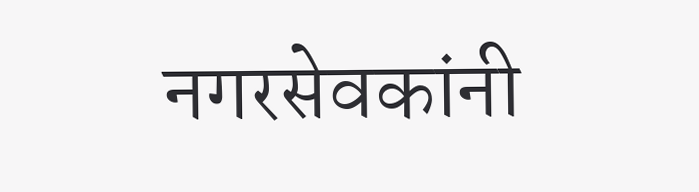नगरसेवकांनी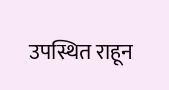उपस्थित राहून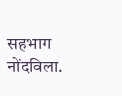सहभाग नोंदविला.